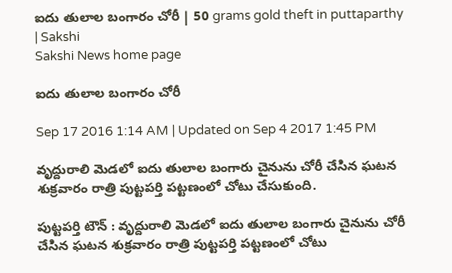ఐదు తులాల బంగారం చోరీ | 50 grams gold theft in puttaparthy | Sakshi
Sakshi News home page

ఐదు తులాల బంగారం చోరీ

Sep 17 2016 1:14 AM | Updated on Sep 4 2017 1:45 PM

వృద్దురాలి మెడలో ఐదు తులాల బంగారు చైనును చోరీ చేసిన ఘటన శుక్రవారం రాత్రి పుట్టపర్తి పట్టణంలో చోటు చేసుకుంది.

పుట్టపర్తి టౌన్‌ : వృద్దురాలి మెడలో ఐదు తులాల బంగారు చైనును చోరీ చేసిన ఘటన శుక్రవారం రాత్రి పుట్టపర్తి పట్టణంలో చోటు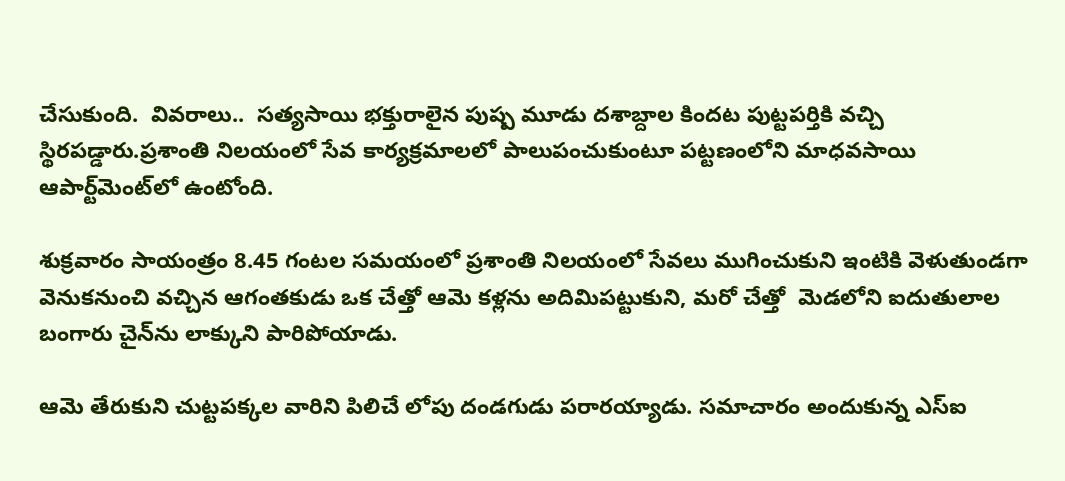చేసుకుంది.  వివరాలు..  సత్యసాయి భక్తురాలైన పుష్ప మూడు దశాబ్దాల కిందట పుట్టపర్తికి వచ్చి స్థిరపడ్డారు.ప్రశాంతి నిలయంలో సేవ కార్యక్రమాలలో పాలుపంచుకుంటూ పట్టణంలోని మాధవసాయి ఆపార్ట్‌మెంట్‌లో ఉంటోంది.

శుక్రవారం సాయంత్రం 8.45 గంటల సమయంలో ప్రశాంతి నిలయంలో సేవలు ముగించుకుని ఇంటికి వెళుతుండగా వెనుకనుంచి వచ్చిన ఆగంతకుడు ఒక చేత్తో ఆమె కళ్లను అదిమిపట్టుకుని, మరో చేత్తో  మెడలోని ఐదుతులాల బంగారు చైన్‌ను లాక్కుని పారిపోయాడు.

ఆమె తేరుకుని చుట్టపక్కల వారిని పిలిచే లోపు దండగుడు పరారయ్యాడు. సమాచారం అందుకున్న ఎస్‌ఐ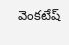వెంకటేష్‌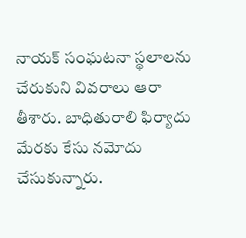నాయక్‌ సంఘటనా స్థలాలను చేరుకుని వివరాలు ఆరా తీశారు. బాధితురాలి ఫిర్యాదు మేరకు కేసు నమోదు చేసుకున్నారు.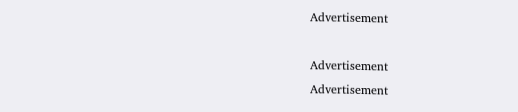Advertisement

Advertisement
Advertisement